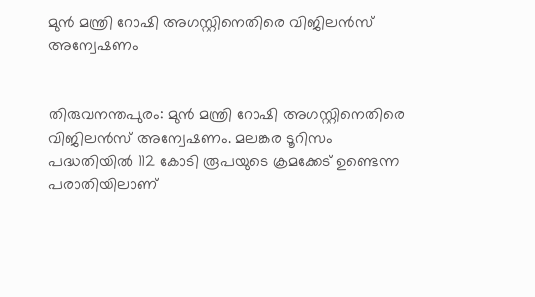മുൻ മന്ത്രി റോഷി അഗസ്റ്റിനെതിരെ വിജിലൻസ് അന്വേഷണം


തിരുവനന്തപുരം: മുൻ മന്ത്രി റോഷി അഗസ്റ്റിനെതിരെ വിജിലൻസ് അന്വേഷണം. മലങ്കര ടൂറിസം പദ്ധതിയിൽ 112 കോടി രൂപയുടെ ക്രമക്കേട് ഉണ്ടെന്ന പരാതിയിലാണ്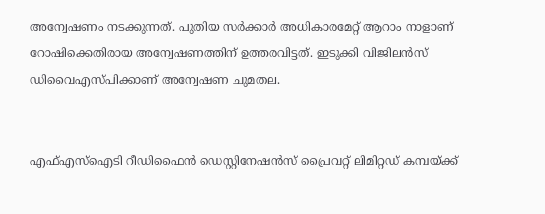അന്വേഷണം നടക്കുന്നത്. പുതിയ സർക്കാർ അധികാരമേറ്റ് ആറാം നാളാണ് റോഷിക്കെതിരായ അന്വേഷണത്തിന് ഉത്തരവിട്ടത്. ഇടുക്കി വിജിലൻസ് ഡിവൈഎസ്പിക്കാണ് അന്വേഷണ ചുമതല.


എഫ്എസ്ഐടി റീഡിഫൈൻ ഡെസ്റ്റിനേഷൻസ് പ്രൈവറ്റ് ലിമിറ്റഡ് കമ്പയ്ക്ക്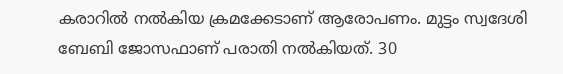കരാറിൽ നൽകിയ ക്രമക്കേടാണ് ആരോപണം. മുട്ടം സ്വദേശി ബേബി ജോസഫാണ് പരാതി നൽകിയത്. 30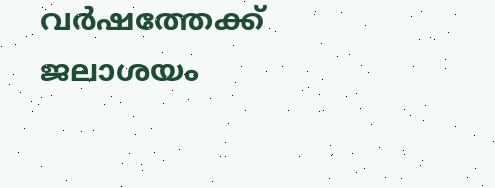വർഷത്തേക്ക് ജലാശയം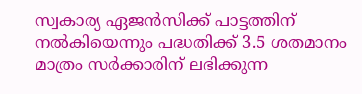സ്വകാര്യ ഏജൻസിക്ക് പാട്ടത്തിന് നൽകിയെന്നും പദ്ധതിക്ക് 3.5 ശതമാനം മാത്രം സർക്കാരിന് ലഭിക്കുന്ന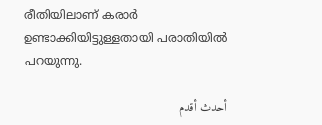രീതിയിലാണ് കരാർ ഉണ്ടാക്കിയിട്ടുള്ളതായി പരാതിയിൽ പറയുന്നു.

أحدث أقدم